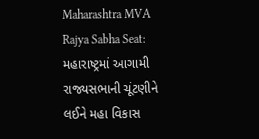Maharashtra MVA Rajya Sabha Seat: મહારાષ્ટ્રમાં આગામી રાજ્યસભાની ચૂંટણીને લઈને મહા વિકાસ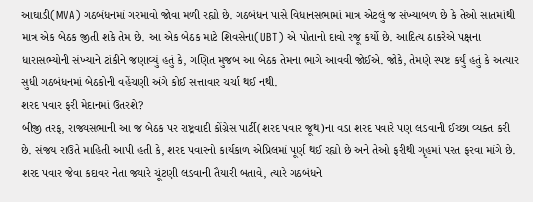આઘાડી(MVA) ગઠબંધનમાં ગરમાવો જોવા મળી રહ્યો છે. ગઠબંધન પાસે વિધાનસભામાં માત્ર એટલું જ સંખ્યાબળ છે કે તેઓ સાતમાંથી માત્ર એક બેઠક જીતી શકે તેમ છે. આ એક બેઠક માટે શિવસેના(UBT) એ પોતાનો દાવો રજૂ કર્યો છે. આદિત્ય ઠાકરેએ પક્ષના ધારાસભ્યોની સંખ્યાને ટાંકીને જણાવ્યું હતું કે, ગણિત મુજબ આ બેઠક તેમના ભાગે આવવી જોઈએ. જોકે, તેમણે સ્પષ્ટ કર્યું હતું કે અત્યાર સુધી ગઠબંધનમાં બેઠકોની વહેંચણી અંગે કોઈ સત્તાવાર ચર્ચા થઈ નથી.
શરદ પવાર ફરી મેદાનમાં ઉતરશે?
બીજી તરફ, રાજ્યસભાની આ જ બેઠક પર રાષ્ટ્રવાદી કોંગ્રેસ પાર્ટી(શરદ પવાર જૂથ)ના વડા શરદ પવારે પણ લડવાની ઈચ્છા વ્યક્ત કરી છે. સંજય રાઉતે માહિતી આપી હતી કે, શરદ પવારનો કાર્યકાળ એપ્રિલમાં પૂર્ણ થઈ રહ્યો છે અને તેઓ ફરીથી ગૃહમાં પરત ફરવા માંગે છે. શરદ પવાર જેવા કદાવર નેતા જ્યારે ચૂંટણી લડવાની તૈયારી બતાવે, ત્યારે ગઠબંધને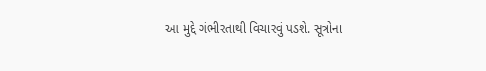આ મુદ્દે ગંભીરતાથી વિચારવું પડશે. સૂત્રોના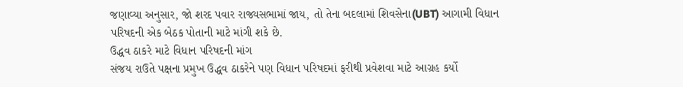જણાવ્યા અનુસાર, જો શરદ પવાર રાજ્યસભામાં જાય, તો તેના બદલામાં શિવસેના(UBT) આગામી વિધાન પરિષદની એક બેઠક પોતાની માટે માંગી શકે છે.
ઉદ્ધવ ઠાકરે માટે વિધાન પરિષદની માંગ
સંજય રાઉતે પક્ષના પ્રમુખ ઉદ્ધવ ઠાકરેને પણ વિધાન પરિષદમાં ફરીથી પ્રવેશવા માટે આગ્રહ કર્યો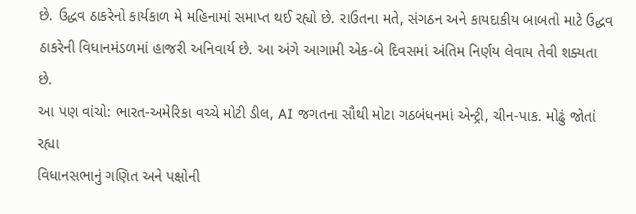છે. ઉદ્ધવ ઠાકરેનો કાર્યકાળ મે મહિનામાં સમાપ્ત થઈ રહ્યો છે. રાઉતના મતે, સંગઠન અને કાયદાકીય બાબતો માટે ઉદ્ધવ ઠાકરેની વિધાનમંડળમાં હાજરી અનિવાર્ય છે. આ અંગે આગામી એક-બે દિવસમાં અંતિમ નિર્ણય લેવાય તેવી શક્યતા છે.
આ પણ વાંચો: ભારત-અમેરિકા વચ્ચે મોટી ડીલ, AI જગતના સૌથી મોટા ગઠબંધનમાં એન્ટ્રી, ચીન-પાક. મોઢું જોતાં રહ્યા
વિધાનસભાનું ગણિત અને પક્ષોની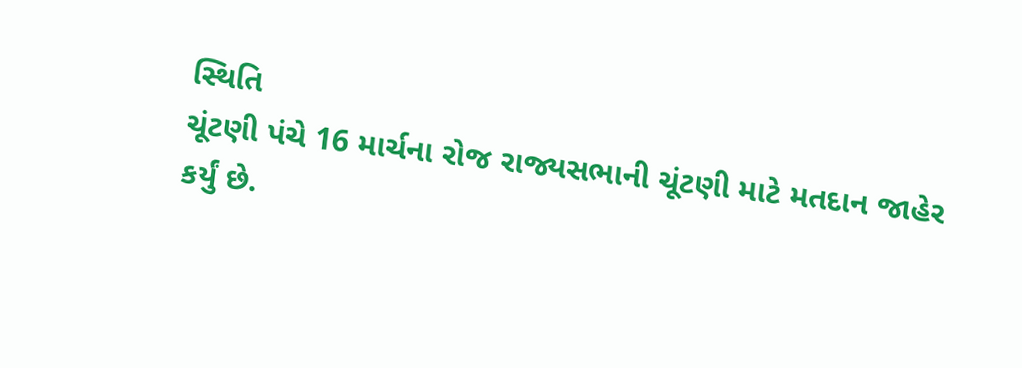સ્થિતિ
ચૂંટણી પંચે 16 માર્ચના રોજ રાજ્યસભાની ચૂંટણી માટે મતદાન જાહેર કર્યું છે.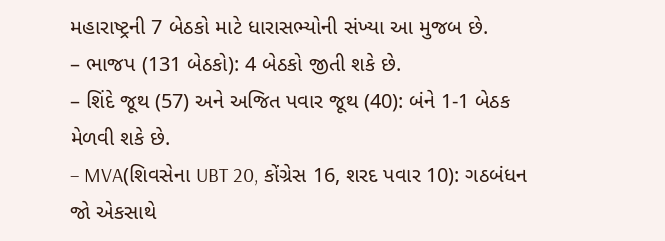મહારાષ્ટ્રની 7 બેઠકો માટે ધારાસભ્યોની સંખ્યા આ મુજબ છે.
– ભાજપ (131 બેઠકો): 4 બેઠકો જીતી શકે છે.
– શિંદે જૂથ (57) અને અજિત પવાર જૂથ (40): બંને 1-1 બેઠક મેળવી શકે છે.
– MVA(શિવસેના UBT 20, કોંગ્રેસ 16, શરદ પવાર 10): ગઠબંધન જો એકસાથે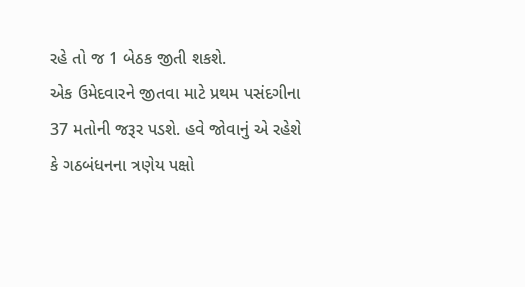રહે તો જ 1 બેઠક જીતી શકશે.
એક ઉમેદવારને જીતવા માટે પ્રથમ પસંદગીના 37 મતોની જરૂર પડશે. હવે જોવાનું એ રહેશે કે ગઠબંધનના ત્રણેય પક્ષો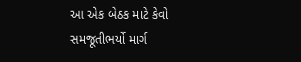આ એક બેઠક માટે કેવો સમજૂતીભર્યો માર્ગ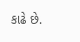કાઢે છે.